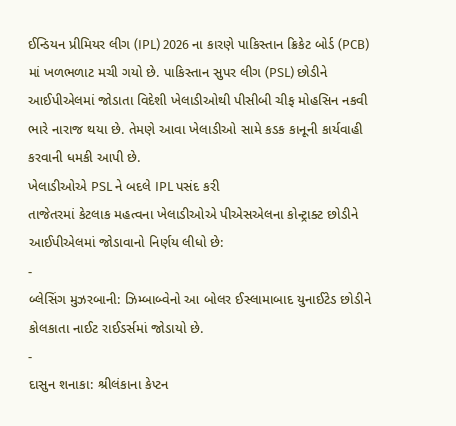ઈન્ડિયન પ્રીમિયર લીગ (IPL) 2026 ના કારણે પાકિસ્તાન ક્રિકેટ બોર્ડ (PCB) માં ખળભળાટ મચી ગયો છે. પાકિસ્તાન સુપર લીગ (PSL) છોડીને આઈપીએલમાં જોડાતા વિદેશી ખેલાડીઓથી પીસીબી ચીફ મોહસિન નકવી ભારે નારાજ થયા છે. તેમણે આવા ખેલાડીઓ સામે કડક કાનૂની કાર્યવાહી કરવાની ધમકી આપી છે.
ખેલાડીઓએ PSL ને બદલે IPL પસંદ કરી
તાજેતરમાં કેટલાક મહત્વના ખેલાડીઓએ પીએસએલના કોન્ટ્રાક્ટ છોડીને આઈપીએલમાં જોડાવાનો નિર્ણય લીધો છે:
-
બ્લેસિંગ મુઝરબાની: ઝિમ્બાબ્વેનો આ બોલર ઈસ્લામાબાદ યુનાઈટેડ છોડીને કોલકાતા નાઈટ રાઈડર્સમાં જોડાયો છે.
-
દાસુન શનાકા: શ્રીલંકાના કેપ્ટન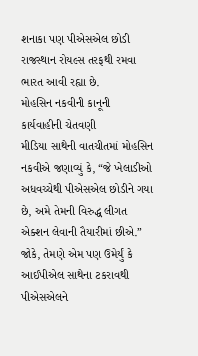શનાકા પણ પીએસએલ છોડી રાજસ્થાન રોયલ્સ તરફથી રમવા ભારત આવી રહ્યા છે.
મોહસિન નકવીની કાનૂની કાર્યવાહીની ચેતવણી
મીડિયા સાથેની વાતચીતમાં મોહસિન નકવીએ જણાવ્યું કે, “જે ખેલાડીઓ અધવચ્ચેથી પીએસએલ છોડીને ગયા છે, અમે તેમની વિરુદ્ધ લીગત એક્શન લેવાની તૈયારીમાં છીએ.” જોકે, તેમણે એમ પણ ઉમેર્યું કે આઈપીએલ સાથેના ટકરાવથી પીએસએલને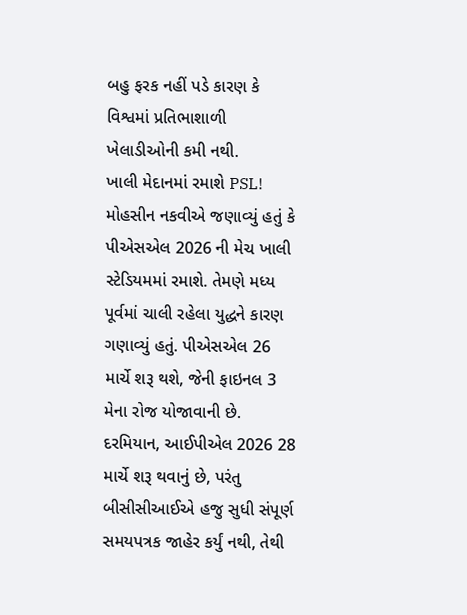બહુ ફરક નહીં પડે કારણ કે વિશ્વમાં પ્રતિભાશાળી ખેલાડીઓની કમી નથી.
ખાલી મેદાનમાં રમાશે PSL!
મોહસીન નકવીએ જણાવ્યું હતું કે પીએસએલ 2026 ની મેચ ખાલી સ્ટેડિયમમાં રમાશે. તેમણે મધ્ય પૂર્વમાં ચાલી રહેલા યુદ્ધને કારણ ગણાવ્યું હતું. પીએસએલ 26 માર્ચે શરૂ થશે, જેની ફાઇનલ 3 મેના રોજ યોજાવાની છે. દરમિયાન, આઈપીએલ 2026 28 માર્ચે શરૂ થવાનું છે, પરંતુ બીસીસીઆઈએ હજુ સુધી સંપૂર્ણ સમયપત્રક જાહેર કર્યું નથી, તેથી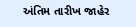અંતિમ તારીખ જાહેર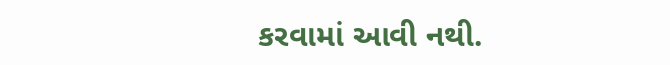કરવામાં આવી નથી.